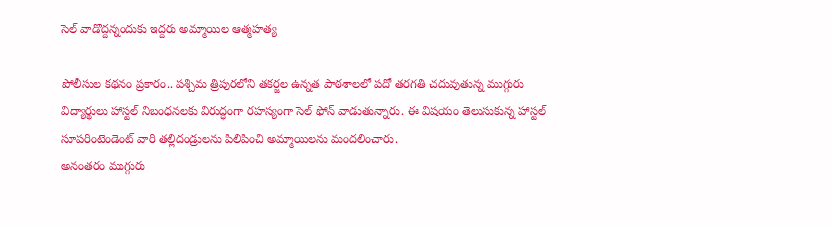సెల్ వాడొద్దన్నందుకు ఇద్దరు అమ్మాయిల ఆత్మహత్య

పోలీసుల కథనం ప్రకారం.. పశ్చిమ త్రిపురలోని తకర్జల ఉన్నత పాఠశాలలో పదో తరగతి చదువుతున్న ముగ్గురు విద్యార్థులు హాస్టల్ నిబంధనలకు విరుద్ధంగా రహస్యంగా సెల్ ఫోన్ వాడుతున్నారు. ఈ విషయం తెలుసుకున్న హాస్టల్ సూపరింటెండెంట్ వారి తల్లిదండ్రులను పిలిపించి అమ్మాయిలను మందలించారు.
అనంతరం ముగ్గురు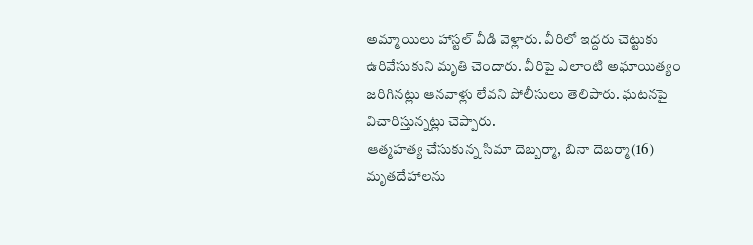అమ్మాయిలు హాస్టల్ వీడి వెళ్లారు. వీరిలో ఇద్దరు చెట్టుకు ఉరివేసుకుని మృతి చెందారు. వీరిపై ఎలాంటి అఘాయిత్యం జరిగినట్లు ఆనవాళ్లు లేవని పోలీసులు తెలిపారు. ఘటనపై విచారిస్తున్నట్లు చెప్పారు.
ఆత్మహత్య చేసుకున్న సిమా దెబ్బర్మా, బినా దెబర్మా(16) మృతదేహాలను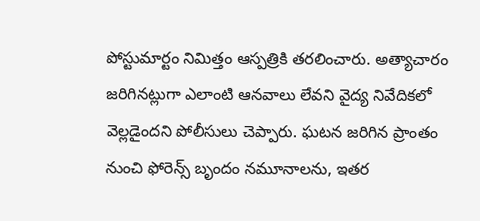పోస్టుమార్టం నిమిత్తం ఆస్పత్రికి తరలించారు. అత్యాచారం జరిగినట్లుగా ఎలాంటి ఆనవాలు లేవని వైద్య నివేదికలో వెల్లడైందని పోలీసులు చెప్పారు. ఘటన జరిగిన ప్రాంతం నుంచి ఫోరెన్స్ బృందం నమూనాలను, ఇతర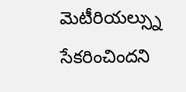మెటీరియల్స్ను సేకరించిందని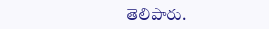తెలిపారు.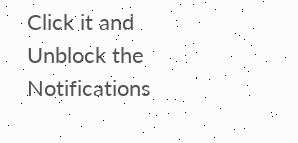Click it and Unblock the Notifications